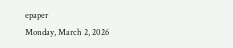epaper
Monday, March 2, 2026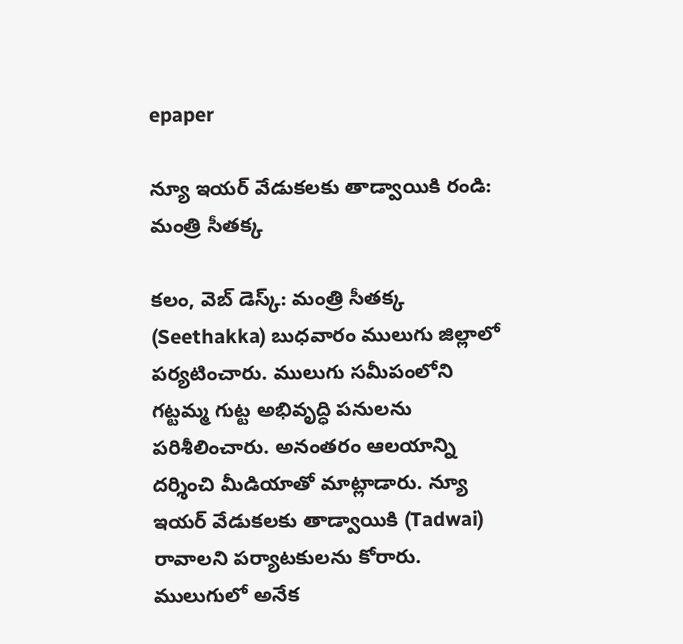epaper

న్యూ ఇయర్ వేడుకలకు తాడ్వాయికి రండి: మంత్రి సీతక్క

కలం, వెబ్ డెస్క్: మంత్రి సీతక్క (Seethakka) బుధవారం ములుగు జిల్లాలో పర్యటించారు. ములుగు సమీపంలోని గట్టమ్మ గుట్ట అభివృద్ధి పనులను పరిశీలించారు. అనంతరం ఆలయాన్ని దర్శించి మీడియాతో మాట్లాడారు. న్యూ ఇయర్ వేడుకలకు తాడ్వాయికి (Tadwai) రావాలని పర్యాటకులను కోరారు. ములుగులో అనేక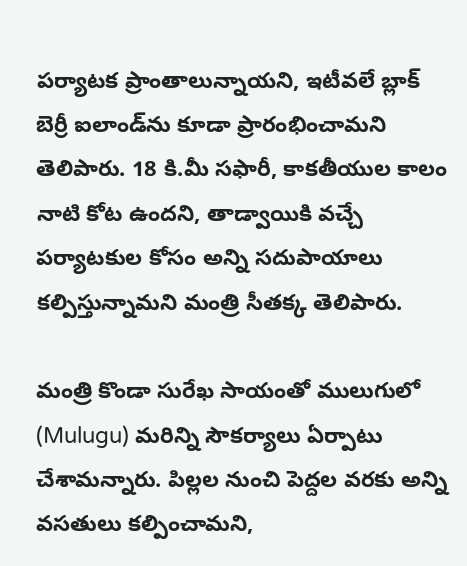పర్యాటక ప్రాంతాలున్నాయని, ఇటీవలే బ్లాక్ బెర్రీ ఐలాండ్‌ను కూడా ప్రారంభించామని తెలిపారు. 18 కి.మీ సఫారీ, కాకతీయుల కాలం నాటి కోట ఉందని, తాడ్వాయికి వచ్చే పర్యాటకుల కోసం అన్ని సదుపాయాలు కల్పిస్తున్నామని మంత్రి సీతక్క తెలిపారు.

మంత్రి కొండా సురేఖ సాయంతో ములుగులో (Mulugu) మరిన్ని సౌకర్యాలు ఏర్పాటు చేశామన్నారు. పిల్లల నుంచి పెద్దల వరకు అన్ని వసతులు కల్పించామని,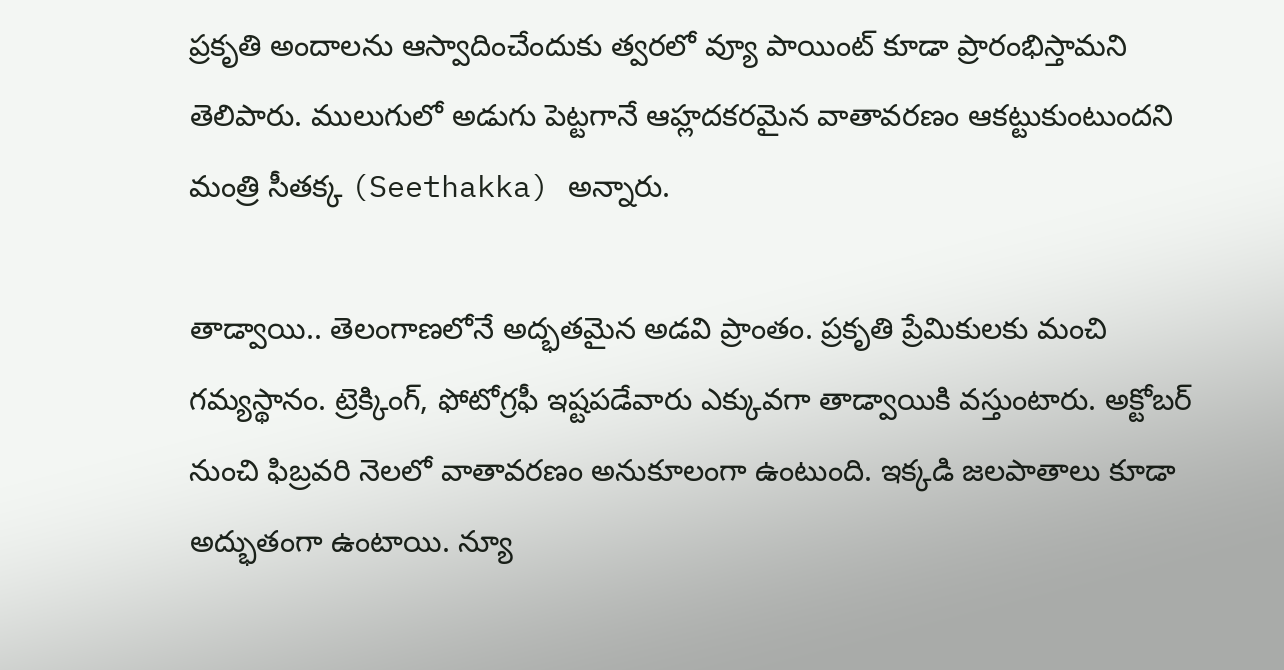ప్రకృతి అందాలను ఆస్వాదించేందుకు త్వరలో వ్యూ పాయింట్ కూడా ప్రారంభిస్తామని తెలిపారు. ములుగులో అడుగు పెట్టగానే ఆహ్లదకరమైన వాతావరణం ఆకట్టుకుంటుందని మంత్రి సీతక్క (Seethakka) అన్నారు.

తాడ్వాయి.. తెలంగాణలోనే అద్భతమైన అడవి ప్రాంతం. ప్రకృతి ప్రేమికులకు మంచి గమ్యస్థానం. ట్రెక్కింగ్‌, ఫోటోగ్రఫీ ఇష్టపడేవారు ఎక్కువగా తాడ్వాయికి వస్తుంటారు. అక్టోబర్ నుంచి ఫిబ్రవరి నెలలో వాతావరణం అనుకూలంగా ఉంటుంది. ఇక్కడి జలపాతాలు కూడా అద్భుతంగా ఉంటాయి. న్యూ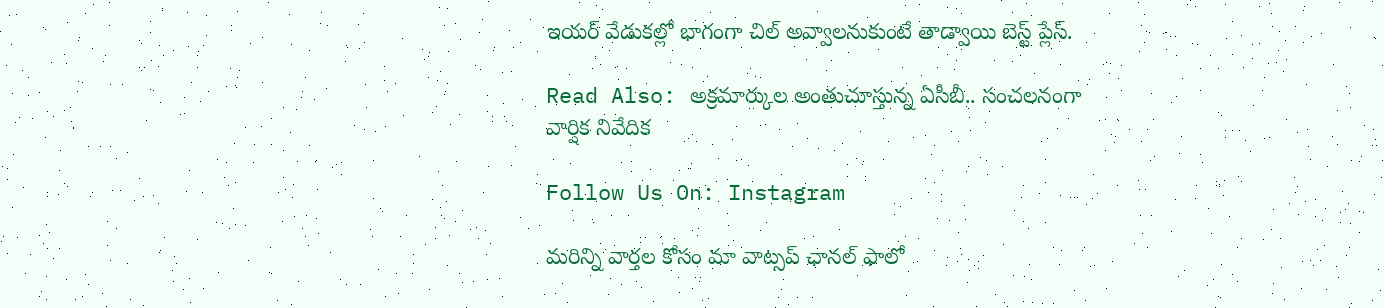ఇయర్ వేడుకల్లో భాగంగా చిల్ అవ్వాలనుకుంటే తాడ్వాయి బెస్ట్ ప్లేస్.

Read Also: అక్ర‌మార్కుల అంతుచూస్తున్న ఏసీబీ.. సంచ‌ల‌నంగా వార్షిక నివేదిక‌

Follow Us On: Instagram

మ‌రిన్ని వార్త‌ల కోసం మా వాట్స‌ప్ ఛాన‌ల్ ఫాలో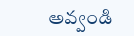అవ్వండి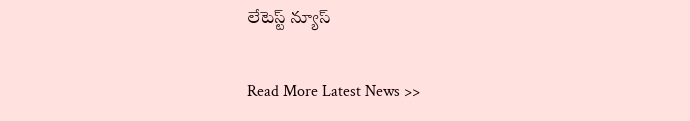లేటెస్ట్ న్యూస్‌

Read More Latest News >>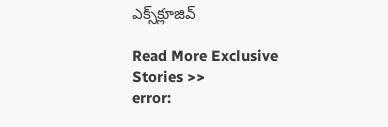ఎక్స్‌క్లూజివ్‌

Read More Exclusive Stories >>
error: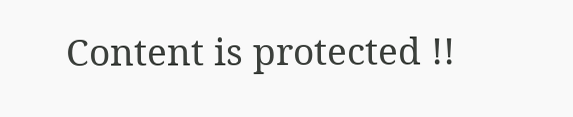Content is protected !!